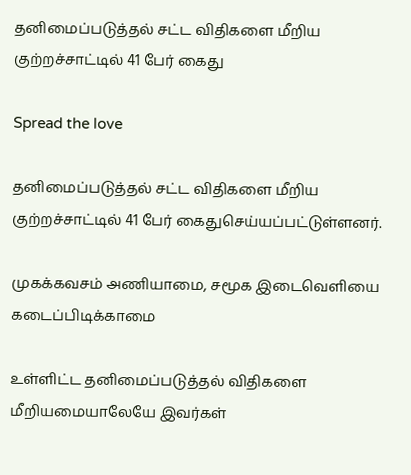தனிமைப்படுத்தல் சட்ட விதிகளை மீறிய குற்றச்சாட்டில் 41 பேர் கைது

Spread the love

தனிமைப்படுத்தல் சட்ட விதிகளை மீறிய குற்றச்சாட்டில் 41 பேர் கைதுசெய்யப்பட்டுள்ளனர்.

முகக்கவசம் அணியாமை, சமூக இடைவெளியை கடைப்பிடிக்காமை

உள்ளிட்ட தனிமைப்படுத்தல் விதிகளை மீறியமையாலேயே இவர்கள்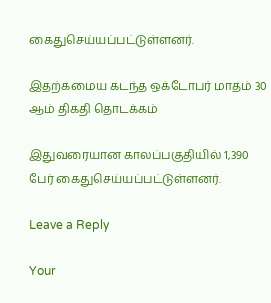கைதுசெய்யப்பட்டுள்ளனர்.

இதற்கமைய கடந்த ஒக்டோபர் மாதம் 30 ஆம் திகதி தொடக்கம்

இதுவரையான காலப்பகுதியில் 1,390 பேர் கைதுசெய்யப்பட்டுள்ளனர்.

Leave a Reply

Your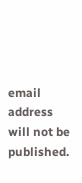email address will not be published.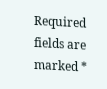Required fields are marked *